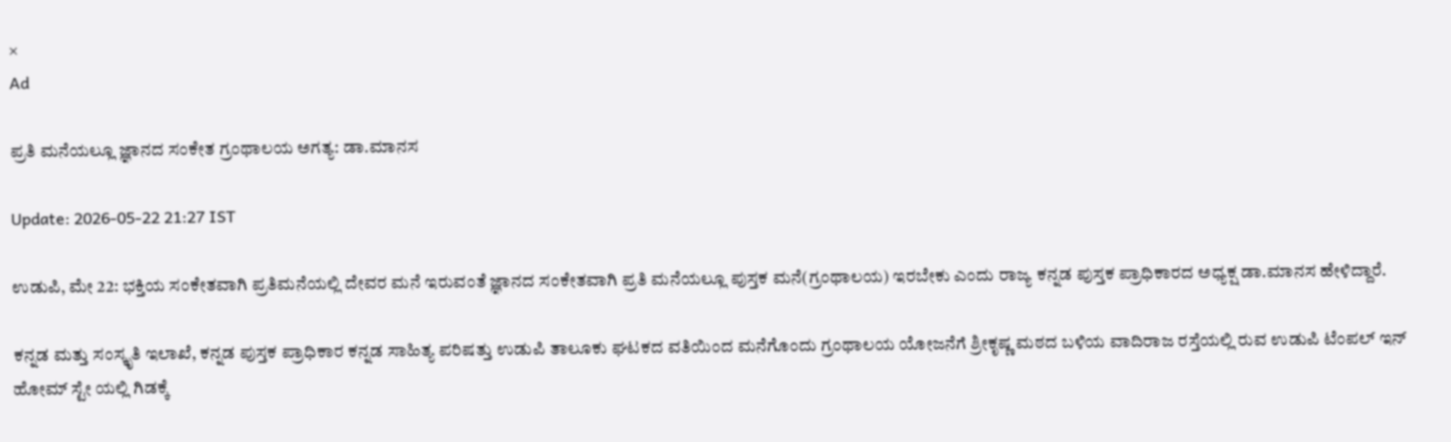×
Ad

ಪ್ರತಿ ಮನೆಯಲ್ಲೂ ಜ್ಞಾನದ ಸಂಕೇತ ಗ್ರಂಥಾಲಯ ಅಗತ್ಯ: ಡಾ.ಮಾನಸ

Update: 2026-05-22 21:27 IST

ಉಡುಪಿ, ಮೇ 22: ಭಕ್ತಿಯ ಸಂಕೇತವಾಗಿ ಪ್ರತಿಮನೆಯಲ್ಲಿ ದೇವರ ಮನೆ ಇರುವಂತೆ ಜ್ಞಾನದ ಸಂಕೇತವಾಗಿ ಪ್ರತಿ ಮನೆಯಲ್ಲೂ ಪುಸ್ತಕ ಮನೆ(ಗ್ರಂಥಾಲಯ) ಇರಬೇಕು ಎಂದು ರಾಜ್ಯ ಕನ್ನಡ ಪುಸ್ತಕ ಪ್ರಾಧಿಕಾರದ ಅಧ್ಯಕ್ಷ ಡಾ.ಮಾನಸ ಹೇಳಿದ್ದಾರೆ.

ಕನ್ನಡ ಮತ್ತು ಸಂಸ್ಕೃತಿ ಇಲಾಖೆ, ಕನ್ನಡ ಪುಸ್ತಕ ಪ್ರಾಧಿಕಾರ ಕನ್ನಡ ಸಾಹಿತ್ಯ ಪರಿಷತ್ತು ಉಡುಪಿ ತಾಲೂಕು ಘಟಕದ ವತಿಯಿಂದ ಮನೆಗೊಂದು ಗ್ರಂಥಾಲಯ ಯೋಜನೆಗೆ ಶ್ರೀಕೃಷ್ಣ ಮಠದ ಬಳಿಯ ವಾದಿರಾಜ ರಸ್ತೆಯಲ್ಲಿ ರುವ ಉಡುಪಿ ಟೆಂಪಲ್ ಇನ್ ಹೋಮ್ ಸ್ಟೇ ಯಲ್ಲಿ ಗಿಡಕ್ಕೆ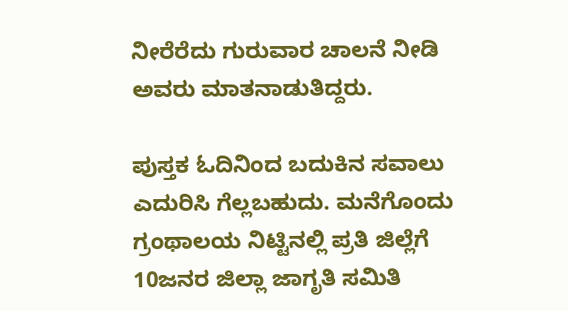ನೀರೆರೆದು ಗುರುವಾರ ಚಾಲನೆ ನೀಡಿ ಅವರು ಮಾತನಾಡುತಿದ್ದರು.

ಪುಸ್ತಕ ಓದಿನಿಂದ ಬದುಕಿನ ಸವಾಲು ಎದುರಿಸಿ ಗೆಲ್ಲಬಹುದು. ಮನೆಗೊಂದು ಗ್ರಂಥಾಲಯ ನಿಟ್ಟಿನಲ್ಲಿ ಪ್ರತಿ ಜಿಲ್ಲೆಗೆ 10ಜನರ ಜಿಲ್ಲಾ ಜಾಗೃತಿ ಸಮಿತಿ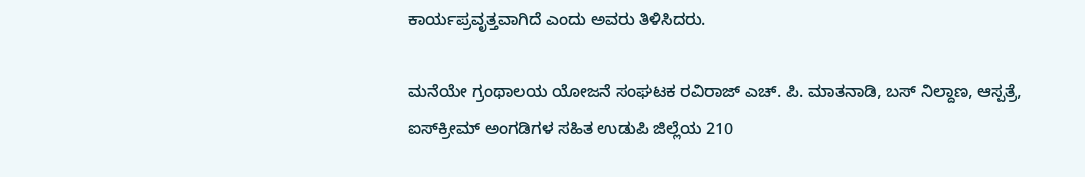ಕಾರ್ಯಪ್ರವೃತ್ತವಾಗಿದೆ ಎಂದು ಅವರು ತಿಳಿಸಿದರು.

ಮನೆಯೇ ಗ್ರಂಥಾಲಯ ಯೋಜನೆ ಸಂಘಟಕ ರವಿರಾಜ್ ಎಚ್. ಪಿ. ಮಾತನಾಡಿ, ಬಸ್ ನಿಲ್ದಾಣ, ಆಸ್ಪತ್ರೆ, ಐಸ್‌ಕ್ರೀಮ್ ಅಂಗಡಿಗಳ ಸಹಿತ ಉಡುಪಿ ಜಿಲ್ಲೆಯ 210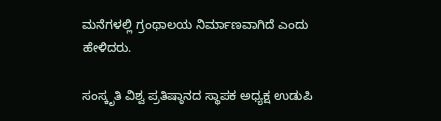ಮನೆಗಳಲ್ಲಿ ಗ್ರಂಥಾಲಯ ನಿರ್ಮಾಣವಾಗಿದೆ ಎಂದು ಹೇಳಿದರು.

ಸಂಸ್ಕೃತಿ ವಿಶ್ವ ಪ್ರತಿಷ್ಠಾನದ ಸ್ಥಾಪಕ ಅಧ್ಯಕ್ಷ ಉಡುಪಿ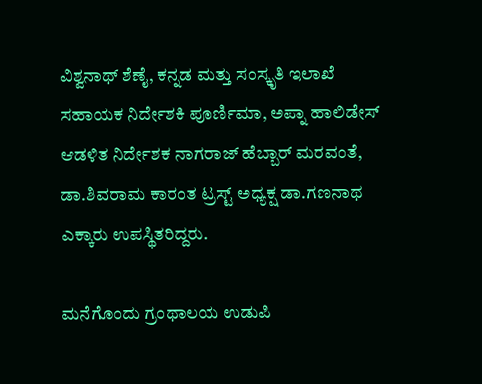ವಿಶ್ವನಾಥ್ ಶೆಣೈ, ಕನ್ನಡ ಮತ್ತು ಸಂಸ್ಕೃತಿ ಇಲಾಖೆ ಸಹಾಯಕ ನಿರ್ದೇಶಕಿ ಪೂರ್ಣಿಮಾ, ಅಪ್ನಾ ಹಾಲಿಡೇಸ್ ಆಡಳಿತ ನಿರ್ದೇಶಕ ನಾಗರಾಜ್ ಹೆಬ್ಬಾರ್ ಮರವಂತೆ, ಡಾ.ಶಿವರಾಮ ಕಾರಂತ ಟ್ರಸ್ಟ್ ಅಧ್ಯಕ್ಷ ಡಾ.ಗಣನಾಥ ಎಕ್ಕಾರು ಉಪಸ್ಥಿತರಿದ್ದರು.

ಮನೆಗೊಂದು ಗ್ರಂಥಾಲಯ ಉಡುಪಿ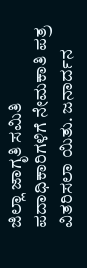ಜಿಲ್ಲಾ ಜಾಗೃತಿ ಸಮಿತಿ ಪದಾಧಿಕಾರಿಗಳಿಗೆ ನೇಮಕಾತಿ ಪತ್ರ ವಿತರಿಸಲಾ ಯಿತು. ಜನಾರ್ದನ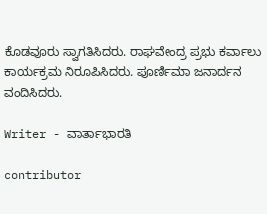ಕೊಡವೂರು ಸ್ವಾಗತಿಸಿದರು. ರಾಘವೇಂದ್ರ ಪ್ರಭು ಕರ್ವಾಲು ಕಾರ್ಯಕ್ರಮ ನಿರೂಪಿಸಿದರು. ಪೂರ್ಣಿಮಾ ಜನಾರ್ದನ ವಂದಿಸಿದರು.

Writer - ವಾರ್ತಾಭಾರತಿ

contributor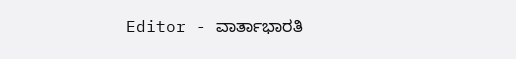Editor - ವಾರ್ತಾಭಾರತಿ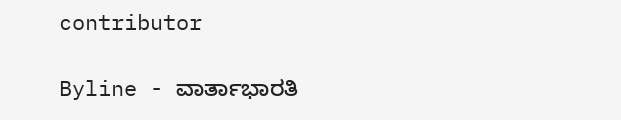contributor

Byline - ವಾರ್ತಾಭಾರತಿ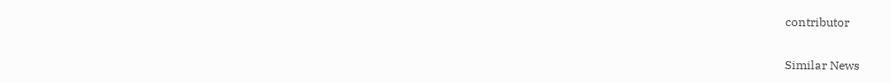contributor

Similar News